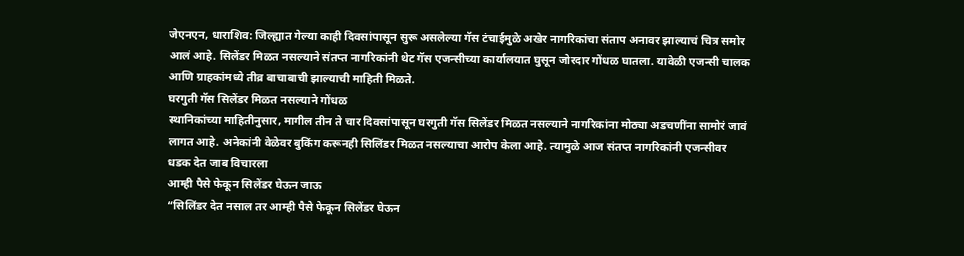जेएनएन, धाराशिव: जिल्ह्यात गेल्या काही दिवसांपासून सुरू असलेल्या गॅस टंचाईमुळे अखेर नागरिकांचा संताप अनावर झाल्याचं चित्र समोर आलं आहे. सिलेंडर मिळत नसल्याने संतप्त नागरिकांनी थेट गॅस एजन्सीच्या कार्यालयात घुसून जोरदार गोंधळ घातला. यावेळी एजन्सी चालक आणि ग्राहकांमध्ये तीव्र बाचाबाची झाल्याची माहिती मिळते.
घरगुती गॅस सिलेंडर मिळत नसल्याने गोंधळ
स्थानिकांच्या माहितीनुसार, मागील तीन ते चार दिवसांपासून घरगुती गॅस सिलेंडर मिळत नसल्याने नागरिकांना मोठ्या अडचणींना सामोरं जावं लागत आहे. अनेकांनी वेळेवर बुकिंग करूनही सिलिंडर मिळत नसल्याचा आरोप केला आहे. त्यामुळे आज संतप्त नागरिकांनी एजन्सीवर धडक देत जाब विचारला
आम्ही पैसे फेकून सिलेंडर घेऊन जाऊ
“सिलिंडर देत नसाल तर आम्ही पैसे फेकून सिलेंडर घेऊन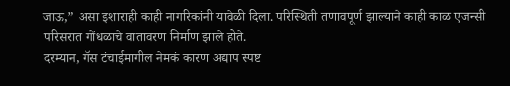जाऊ,” असा इशाराही काही नागरिकांनी यावेळी दिला. परिस्थिती तणावपूर्ण झाल्याने काही काळ एजन्सी परिसरात गोंधळाचे वातावरण निर्माण झाले होते.
दरम्यान, गॅस टंचाईमागील नेमकं कारण अद्याप स्पष्ट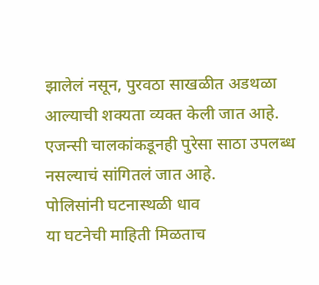झालेलं नसून, पुरवठा साखळीत अडथळा आल्याची शक्यता व्यक्त केली जात आहे. एजन्सी चालकांकडूनही पुरेसा साठा उपलब्ध नसल्याचं सांगितलं जात आहे.
पोलिसांनी घटनास्थळी धाव
या घटनेची माहिती मिळताच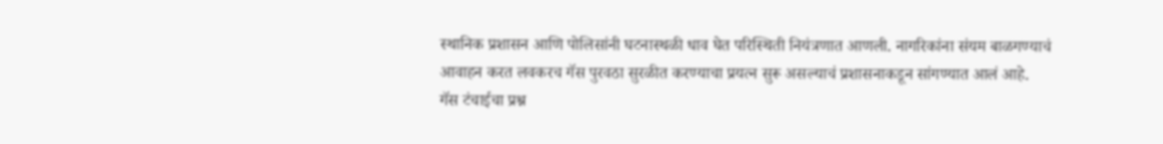स्थानिक प्रशासन आणि पोलिसांनी घटनास्थळी धाव घेत परिस्थिती नियंत्रणात आणली. नागरिकांना संयम बाळगण्याचं आवाहन करत लवकरच गॅस पुरवठा सुरळीत करण्याचा प्रयत्न सुरू असल्याचं प्रशासनाकडून सांगण्यात आलं आहे.
गॅस टंचाईचा प्रश्न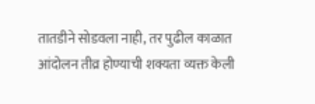तातडीने सोडवला नाही, तर पुढील काळात आंदोलन तीव्र होण्याची शक्यता व्यक्त केली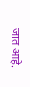जात आहे.